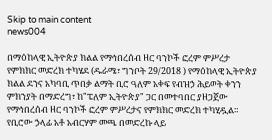Skip to main content
news004

በማዕከላዊ ኢትዮጵያ ክልል የማኅበረሰብ ዘር ባንኮች ፎረም ምሥረታ የምክክር መድረክ ተካሄደ (ዱራሜ፣ ግንቦት 29/2018 ) የማዕከላዊ ኢትዮጵያ ክልል ደንና አካባቢ ጥበቃ ልማት ቢሮ ዓለም አቀፍ የብዝኃ ሕይወት ቀንን ምክንያት በማድረግ፣ ከ"ፔለም ኢትዮጵያ" ጋር በመተባበር ያዘጋጀው የማኅበረሰብ ዘር ባንኮች ፎረም ምሥረታና የምክክር መድረክ ተካሂዷል። የቢሮው ኃላፊ አቶ አብርሃም መጫ በመድረኩ ላይ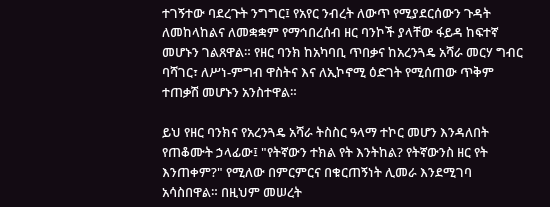ተገኝተው ባደረጉት ንግግር፤ የአየር ንብረት ለውጥ የሚያደርሰውን ጉዳት ለመከላከልና ለመቋቋም የማኅበረሰብ ዘር ባንኮች ያላቸው ፋይዳ ከፍተኛ መሆኑን ገልጸዋል። የዘር ባንክ ከአካባቢ ጥበቃና ከአረንጓዴ አሻራ መርሃ ግብር ባሻገር፣ ለሥነ-ምግብ ዋስትና እና ለኢኮኖሚ ዕድገት የሚሰጠው ጥቅም ተጠቃሽ መሆኑን አንስተዋል።

ይህ የዘር ባንክና የአረንጓዴ አሻራ ትስስር ዓላማ ተኮር መሆን እንዳለበት የጠቆሙት ኃላፊው፤ "የትኛውን ተክል የት እንትከል? የትኛውንስ ዘር የት እንጠቀም?" የሚለው በምርምርና በቁርጠኝነት ሊመራ እንደሚገባ አሳስበዋል። በዚህም መሠረት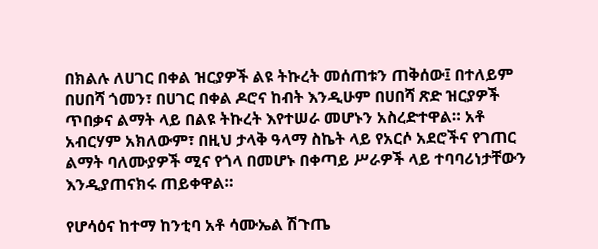በክልሉ ለሀገር በቀል ዝርያዎች ልዩ ትኩረት መሰጠቱን ጠቅሰው፤ በተለይም በሀበሻ ጎመን፣ በሀገር በቀል ዶሮና ከብት እንዲሁም በሀበሻ ጽድ ዝርያዎች ጥበቃና ልማት ላይ በልዩ ትኩረት እየተሠራ መሆኑን አስረድተዋል። አቶ አብርሃም አክለውም፣ በዚህ ታላቅ ዓላማ ስኬት ላይ የአርሶ አደሮችና የገጠር ልማት ባለሙያዎች ሚና የጎላ በመሆኑ በቀጣይ ሥራዎች ላይ ተባባሪነታቸውን እንዲያጠናክሩ ጠይቀዋል።

የሆሳዕና ከተማ ከንቲባ አቶ ሳሙኤል ሽጉጤ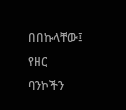በበኩላቸው፤ የዘር ባንኮችን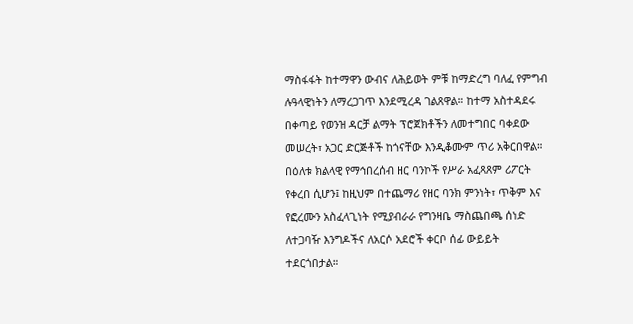ማስፋፋት ከተማዋን ውብና ለሕይወት ምቹ ከማድረግ ባለፈ የምግብ ሉዓላዊነትን ለማረጋገጥ እንደሚረዳ ገልጸዋል። ከተማ አስተዳደሩ በቀጣይ የወንዝ ዳርቻ ልማት ፕሮጀክቶችን ለመተግበር ባቀደው መሠረት፣ አጋር ድርጅቶች ከጎናቸው እንዲቆሙም ጥሪ አቅርበዋል። በዕለቱ ክልላዊ የማኅበረሰብ ዘር ባንኮች የሥራ አፈጻጸም ሪፖርት የቀረበ ሲሆን፤ ከዚህም በተጨማሪ የዘር ባንክ ምንነት፣ ጥቅም እና የፎረሙን አስፈላጊነት የሚያብራራ የግንዛቤ ማስጨበጫ ሰነድ ለተጋባዥ እንግዶችና ለአርሶ አደሮች ቀርቦ ሰፊ ውይይት ተደርጎበታል።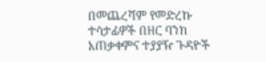በመጨረሻም የመድረኩ ተሳታፊዎች በዘር ባንክ አጠቃቀምና ተያያዥ ጉዳዮች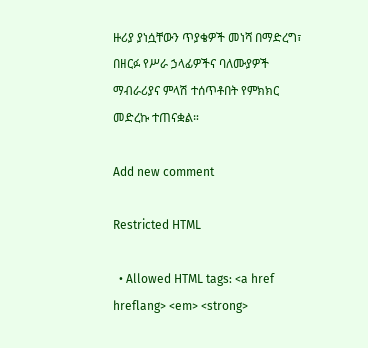ዙሪያ ያነሷቸውን ጥያቄዎች መነሻ በማድረግ፣ በዘርፉ የሥራ ኃላፊዎችና ባለሙያዎች ማብራሪያና ምላሽ ተሰጥቶበት የምክክር መድረኩ ተጠናቋል።

Add new comment

Restricted HTML

  • Allowed HTML tags: <a href hreflang> <em> <strong>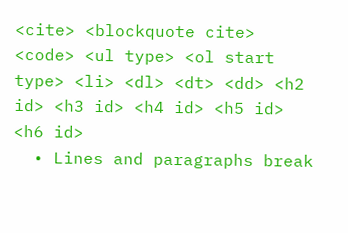<cite> <blockquote cite> <code> <ul type> <ol start type> <li> <dl> <dt> <dd> <h2 id> <h3 id> <h4 id> <h5 id> <h6 id>
  • Lines and paragraphs break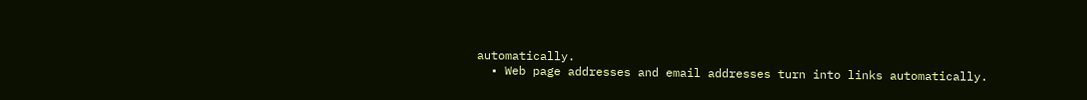automatically.
  • Web page addresses and email addresses turn into links automatically.